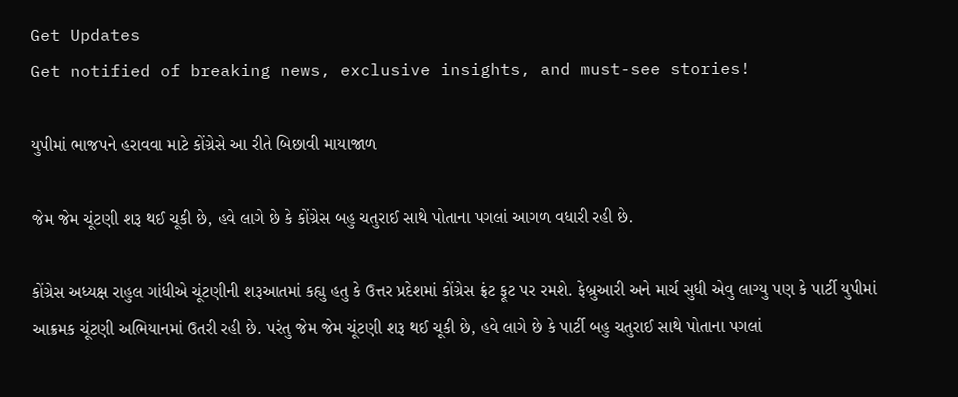Get Updates
Get notified of breaking news, exclusive insights, and must-see stories!

યુપીમાં ભાજપને હરાવવા માટે કોંગ્રેસે આ રીતે બિછાવી માયાજાળ

જેમ જેમ ચૂંટણી શરૂ થઈ ચૂકી છે, હવે લાગે છે કે કોંગ્રેસ બહુ ચતુરાઈ સાથે પોતાના પગલાં આગળ વધારી રહી છે.

કોંગ્રેસ અધ્યક્ષ રાહુલ ગાંધીએ ચૂંટણીની શરૂઆતમાં કહ્યુ હતુ કે ઉત્તર પ્રદેશમાં કોંગ્રેસ ફ્રંટ ફૂટ પર રમશે. ફેબ્રુઆરી અને માર્ચ સુધી એવુ લાગ્યુ પણ કે પાર્ટી યુપીમાં આક્રમક ચૂંટણી અભિયાનમાં ઉતરી રહી છે. પરંતુ જેમ જેમ ચૂંટણી શરૂ થઈ ચૂકી છે, હવે લાગે છે કે પાર્ટી બહુ ચતુરાઈ સાથે પોતાના પગલાં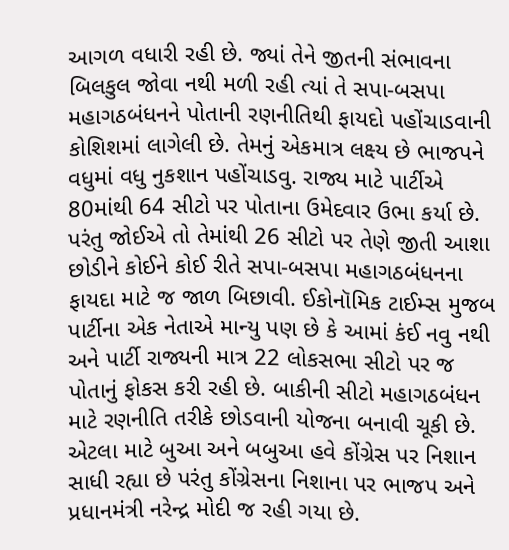આગળ વધારી રહી છે. જ્યાં તેને જીતની સંભાવના બિલકુલ જોવા નથી મળી રહી ત્યાં તે સપા-બસપા મહાગઠબંધનને પોતાની રણનીતિથી ફાયદો પહોંચાડવાની કોશિશમાં લાગેલી છે. તેમનું એકમાત્ર લક્ષ્ય છે ભાજપને વધુમાં વધુ નુકશાન પહોંચાડવુ. રાજ્ય માટે પાર્ટીએ 80માંથી 64 સીટો પર પોતાના ઉમેદવાર ઉભા કર્યા છે. પરંતુ જોઈએ તો તેમાંથી 26 સીટો પર તેણે જીતી આશા છોડીને કોઈને કોઈ રીતે સપા-બસપા મહાગઠબંધનના ફાયદા માટે જ જાળ બિછાવી. ઈકોનૉમિક ટાઈમ્સ મુજબ પાર્ટીના એક નેતાએ માન્યુ પણ છે કે આમાં કંઈ નવુ નથી અને પાર્ટી રાજ્યની માત્ર 22 લોકસભા સીટો પર જ પોતાનું ફોકસ કરી રહી છે. બાકીની સીટો મહાગઠબંધન માટે રણનીતિ તરીકે છોડવાની યોજના બનાવી ચૂકી છે. એટલા માટે બુઆ અને બબુઆ હવે કોંગ્રેસ પર નિશાન સાધી રહ્યા છે પરંતુ કોંગ્રેસના નિશાના પર ભાજપ અને પ્રધાનમંત્રી નરેન્દ્ર મોદી જ રહી ગયા છે.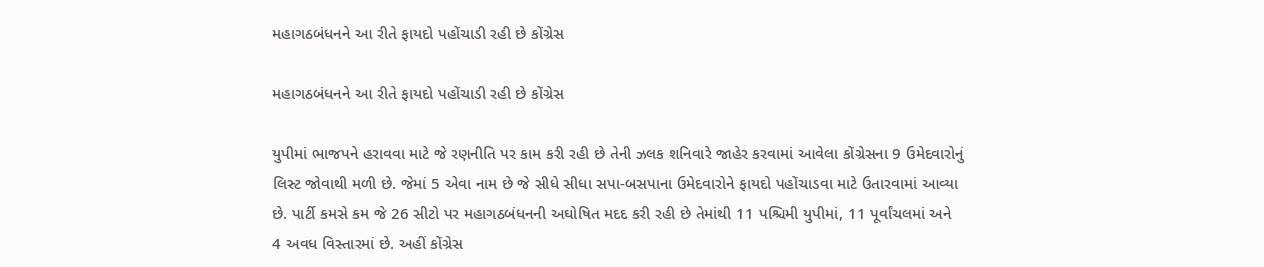મહાગઠબંધનને આ રીતે ફાયદો પહોંચાડી રહી છે કોંગ્રેસ

મહાગઠબંધનને આ રીતે ફાયદો પહોંચાડી રહી છે કોંગ્રેસ

યુપીમાં ભાજપને હરાવવા માટે જે રણનીતિ પર કામ કરી રહી છે તેની ઝલક શનિવારે જાહેર કરવામાં આવેલા કોંગ્રેસના 9 ઉમેદવારોનું લિસ્ટ જોવાથી મળી છે. જેમાં 5 એવા નામ છે જે સીધે સીધા સપા-બસપાના ઉમેદવારોને ફાયદો પહોંચાડવા માટે ઉતારવામાં આવ્યા છે. પાર્ટી કમસે કમ જે 26 સીટો પર મહાગઠબંધનની અઘોષિત મદદ કરી રહી છે તેમાંથી 11 પશ્ચિમી યુપીમાં, 11 પૂર્વાંચલમાં અને 4 અવધ વિસ્તારમાં છે. અહીં કોંગ્રેસ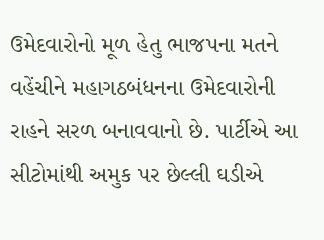ઉમેદવારોનો મૂળ હેતુ ભાજપના મતને વહેંચીને મહાગઠબંધનના ઉમેદવારોની રાહને સરળ બનાવવાનો છે. પાર્ટીએ આ સીટોમાંથી અમુક પર છેલ્લી ઘડીએ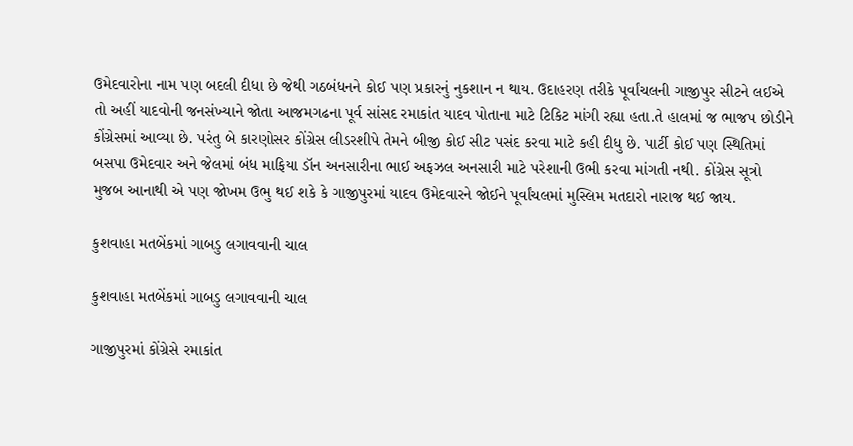ઉમેદવારોના નામ પણ બદલી દીધા છે જેથી ગઠબંધનને કોઈ પણ પ્રકારનું નુકશાન ન થાય. ઉદાહરણ તરીકે પૂર્વાંચલની ગાજીપુર સીટને લઈએ તો અહીં યાદવોની જનસંખ્યાને જોતા આજમગઢના પૂર્વ સાંસદ રમાકાંત યાદવ પોતાના માટે ટિકિટ માંગી રહ્યા હતા.તે હાલમાં જ ભાજપ છોડીને કોંગ્રેસમાં આવ્યા છે. પરંતુ બે કારણોસર કોંગ્રેસ લીડરશીપે તેમને બીજી કોઈ સીટ પસંદ કરવા માટે કહી દીધુ છે. પાર્ટી કોઈ પણ સ્થિતિમાં બસપા ઉમેદવાર અને જેલમાં બંધ માફિયા ડૉન અનસારીના ભાઈ અફઝલ અનસારી માટે પરેશાની ઉભી કરવા માંગતી નથી. કોંગ્રેસ સૂત્રો મુજબ આનાથી એ પણ જોખમ ઉભુ થઈ શકે કે ગાજીપુરમાં યાદવ ઉમેદવારને જોઈને પૂર્વાંચલમાં મુસ્લિમ મતદારો નારાજ થઈ જાય.

કુશવાહા મતબેંકમાં ગાબડુ લગાવવાની ચાલ

કુશવાહા મતબેંકમાં ગાબડુ લગાવવાની ચાલ

ગાજીપુરમાં કોંગ્રેસે રમાકાંત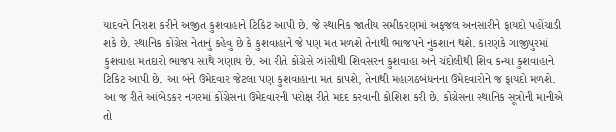યાદવને નિરાશ કરીને અજીત કુશવાહાને ટિકિટ આપી છે. જે સ્થાનિક જાતીય સમીકરણમાં અફજલ અનસારીને ફાયદો પહોંચાડી શકે છે. સ્થાનિક કોંગ્રેસ નેતાનું કહેવુ છે કે કુશવાહાને જે પણ મત મળશે તેનાથી ભાજપને નુકશાન થશે. કારણકે ગાજીપુરમાં કુશવાહા મતદારો ભાજપ સાથે ગણાય છે. આ રીતે કોંગ્રેસે ઝાંસીથી શિવસરન કુશવાહા અને ચંદોલીથી શિવ કન્યા કુશવાહાને ટિકિટ આપી છે. આ બંને ઉમેદવાર જેટલા પણ કુશવાહાના મત કાપશે, તેનાથી મહાગઠબંધનના ઉમેદવારોને જ ફાયદો મળશે. આ જ રીતે આંબેડકર નગરમાં કોંગ્રેસના ઉમેદવારની પરોક્ષ રીતે મદદ કરવાની કોશિશ કરી છે. કોંગ્રેસના સ્થાનિક સૂત્રોની માનીએ તો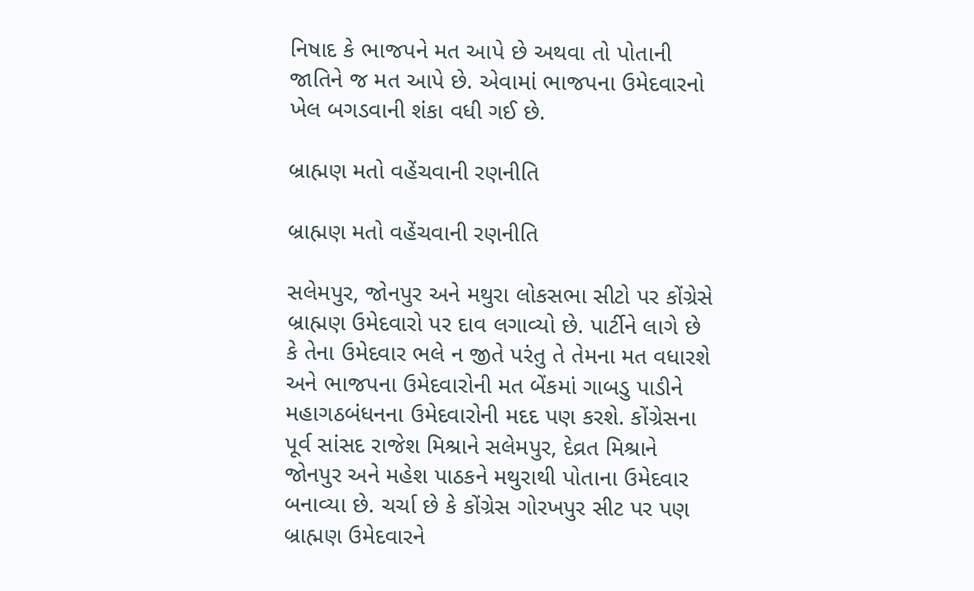નિષાદ કે ભાજપને મત આપે છે અથવા તો પોતાની જાતિને જ મત આપે છે. એવામાં ભાજપના ઉમેદવારનો ખેલ બગડવાની શંકા વધી ગઈ છે.

બ્રાહ્મણ મતો વહેંચવાની રણનીતિ

બ્રાહ્મણ મતો વહેંચવાની રણનીતિ

સલેમપુર, જોનપુર અને મથુરા લોકસભા સીટો પર કોંગ્રેસે બ્રાહ્મણ ઉમેદવારો પર દાવ લગાવ્યો છે. પાર્ટીને લાગે છે કે તેના ઉમેદવાર ભલે ન જીતે પરંતુ તે તેમના મત વધારશે અને ભાજપના ઉમેદવારોની મત બેંકમાં ગાબડુ પાડીને મહાગઠબંધનના ઉમેદવારોની મદદ પણ કરશે. કોંગ્રેસના પૂર્વ સાંસદ રાજેશ મિશ્રાને સલેમપુર, દેવ્રત મિશ્રાને જોનપુર અને મહેશ પાઠકને મથુરાથી પોતાના ઉમેદવાર બનાવ્યા છે. ચર્ચા છે કે કોંગ્રેસ ગોરખપુર સીટ પર પણ બ્રાહ્મણ ઉમેદવારને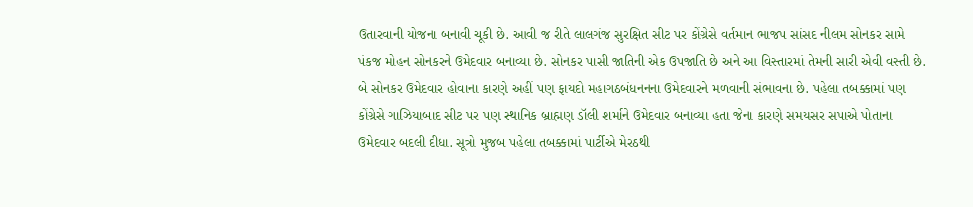ઉતારવાની યોજના બનાવી ચૂકી છે. આવી જ રીતે લાલગંજ સુરક્ષિત સીટ પર કોંગ્રેસે વર્તમાન ભાજપ સાંસદ નીલમ સોનકર સામે પંકજ મોહન સોનકરને ઉમેદવાર બનાવ્યા છે. સોનકર પાસી જાતિની એક ઉપજાતિ છે અને આ વિસ્તારમાં તેમની સારી એવી વસ્તી છે. બે સોનકર ઉમેદવાર હોવાના કારણે અહીં પણ ફાયદો મહાગઠબંધનનના ઉમેદવારને મળવાની સંભાવના છે. પહેલા તબક્કામાં પણ કોંગ્રેસે ગાઝિયાબાદ સીટ પર પણ સ્થાનિક બ્રાહ્મણ ડૉલી શર્માને ઉમેદવાર બનાવ્યા હતા જેના કારણે સમયસર સપાએ પોતાના ઉમેદવાર બદલી દીધા. સૂત્રો મુજબ પહેલા તબક્કામાં પાર્ટીએ મેરઠથી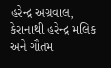હરેન્દ્ર અગ્રવાલ, કેરાનાથી હરેન્દ્ર મલિક અને ગૌતમ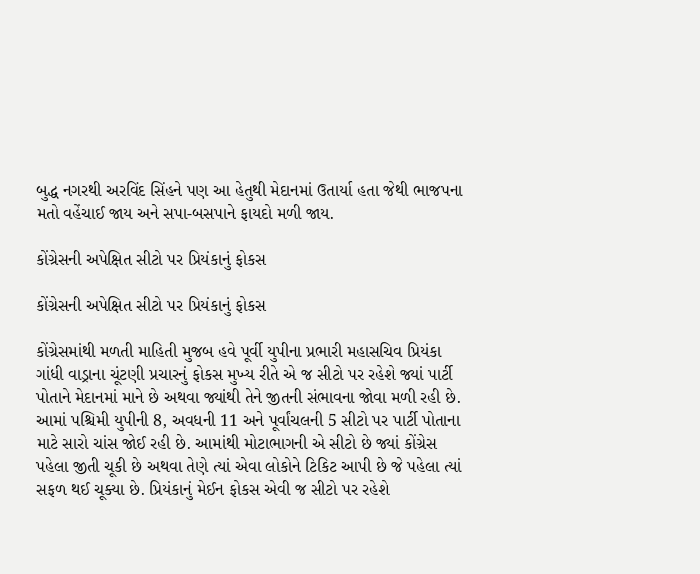બુદ્ધ નગરથી અરવિંદ સિંહને પણ આ હેતુથી મેદાનમાં ઉતાર્યા હતા જેથી ભાજપના મતો વહેંચાઈ જાય અને સપા-બસપાને ફાયદો મળી જાય.

કોંગ્રેસની અપેક્ષિત સીટો પર પ્રિયંકાનું ફોકસ

કોંગ્રેસની અપેક્ષિત સીટો પર પ્રિયંકાનું ફોકસ

કોંગ્રેસમાંથી મળતી માહિતી મુજબ હવે પૂર્વી યુપીના પ્રભારી મહાસચિવ પ્રિયંકા ગાંધી વાડ્રાના ચૂંટણી પ્રચારનું ફોકસ મુખ્ય રીતે એ જ સીટો પર રહેશે જ્યાં પાર્ટી પોતાને મેદાનમાં માને છે અથવા જ્યાંથી તેને જીતની સંભાવના જોવા મળી રહી છે. આમાં પશ્ચિમી યુપીની 8, અવધની 11 અને પૂર્વાંચલની 5 સીટો પર પાર્ટી પોતાના માટે સારો ચાંસ જોઈ રહી છે. આમાંથી મોટાભાગની એ સીટો છે જ્યાં કોંગ્રેસ પહેલા જીતી ચૂકી છે અથવા તેણે ત્યાં એવા લોકોને ટિકિટ આપી છે જે પહેલા ત્યાં સફળ થઈ ચૂક્યા છે. પ્રિયંકાનું મેઈન ફોકસ એવી જ સીટો પર રહેશે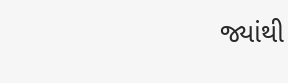જ્યાંથી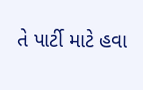તે પાર્ટી માટે હવા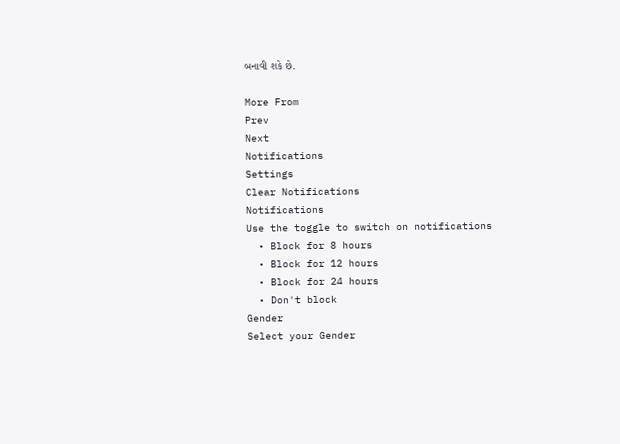બનાવી શકે છે.

More From
Prev
Next
Notifications
Settings
Clear Notifications
Notifications
Use the toggle to switch on notifications
  • Block for 8 hours
  • Block for 12 hours
  • Block for 24 hours
  • Don't block
Gender
Select your Gender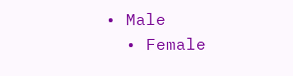• Male
  • Female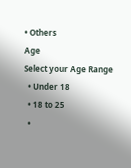• Others
Age
Select your Age Range
  • Under 18
  • 18 to 25
  •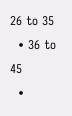26 to 35
  • 36 to 45
  •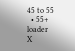45 to 55
  • 55+
loader
X